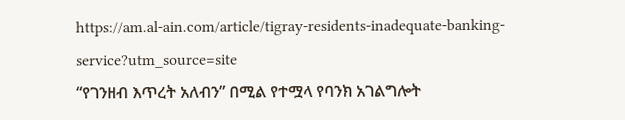https://am.al-ain.com/article/tigray-residents-inadequate-banking-service?utm_source=site
“የገንዘብ እጥረት አለብን” በሚል የተሟላ የባንክ አገልግሎት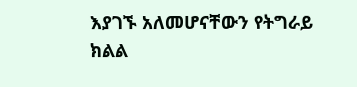እያገኙ አለመሆናቸውን የትግራይ ክልል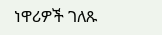ነዋሪዎች ገለጹ